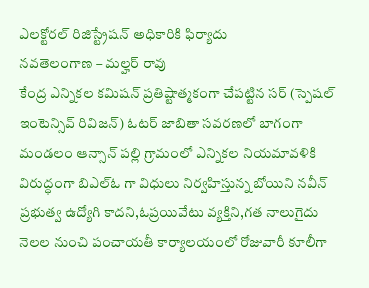ఎలక్టోరల్ రిజిస్ట్రేషన్ అధికారికి ఫిర్యాదు
నవతెలంగాణ – మల్హర్ రావు
కేంద్ర ఎన్నికల కమిషన్ ప్రతిష్టాత్మకంగా చేపట్టిన సర్ (స్పెషల్ ఇంటెన్సివ్ రివిజన్) ఓటర్ జాబితా సవరణలో బాగంగా మండలం ఆన్సాన్ పల్లి గ్రామంలో ఎన్నికల నియమావళికి విరుద్ధంగా బిఎల్ఓ గా విధులు నిర్వహిస్తున్న బోయిని నవీన్ ప్రభుత్వ ఉద్యోగి కాదని,ఓప్రయివేటు వ్యక్తిని,గత నాలుగైదు నెలల నుంచి పంచాయతీ కార్యాలయంలో రోజువారీ కూలీగా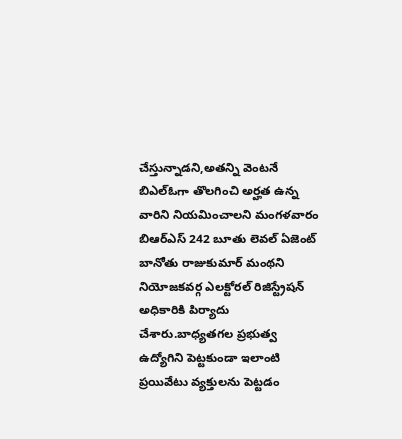చేస్తున్నాడని,అతన్ని వెంటనే బిఎల్ఓగా తొలగించి అర్హత ఉన్న వారిని నియమించాలని మంగళవారం బిఆర్ఎస్ 242 బూతు లెవల్ ఏజెంట్ బానోతు రాజుకుమార్ మంథని నియోజకవర్గ ఎలక్టోరల్ రిజిస్ట్రేషన్ అధికారికి పిర్యాదు చేశారు.బాధ్యతగల ప్రభుత్వ ఉద్యోగిని పెట్టకుండా ఇలాంటి ప్రయివేటు వ్యక్తులను పెట్టడం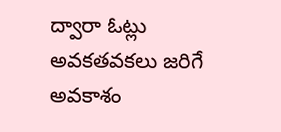ద్వారా ఓట్లు అవకతవకలు జరిగే అవకాశం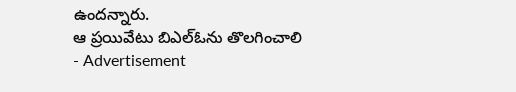ఉందన్నారు.
ఆ ప్రయివేటు బిఎల్ఓను తొలగించాలి
- Advertisement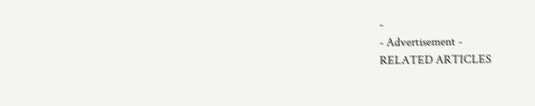-
- Advertisement -
RELATED ARTICLES